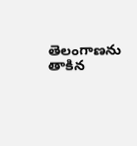తెలంగాణను తాకిన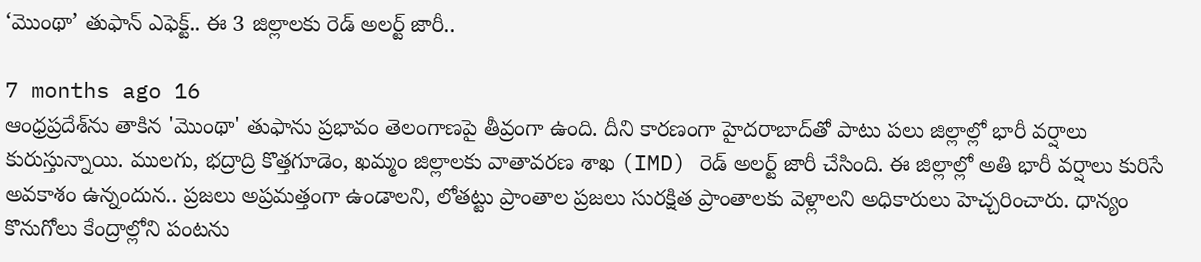‘మొంథా’ తుఫాన్ ఎఫెక్ట్‌.. ఈ 3 జిల్లాలకు రెడ్‌ అలర్ట్‌ జారీ..

7 months ago 16
ఆంధ్రప్రదేశ్‌ను తాకిన 'మొంథా' తుఫాను ప్రభావం తెలంగాణపై తీవ్రంగా ఉంది. దీని కారణంగా హైదరాబాద్‌తో పాటు పలు జిల్లాల్లో భారీ వర్షాలు కురుస్తున్నాయి. ములగు, భద్రాద్రి కొత్తగూడెం, ఖమ్మం జిల్లాలకు వాతావరణ శాఖ (IMD) రెడ్ అలర్ట్ జారీ చేసింది. ఈ జిల్లాల్లో అతి భారీ వర్షాలు కురిసే అవకాశం ఉన్నందున.. ప్రజలు అప్రమత్తంగా ఉండాలని, లోతట్టు ప్రాంతాల ప్రజలు సురక్షిత ప్రాంతాలకు వెళ్లాలని అధికారులు హెచ్చరించారు. ధాన్యం కొనుగోలు కేంద్రాల్లోని పంటను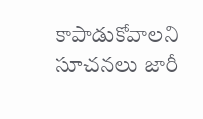కాపాడుకోవాలని సూచనలు జారీ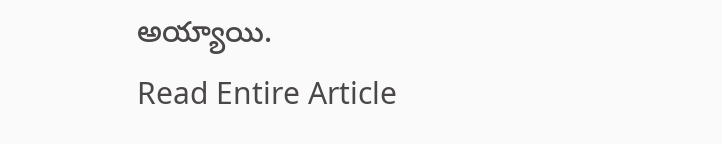అయ్యాయి.
Read Entire Article